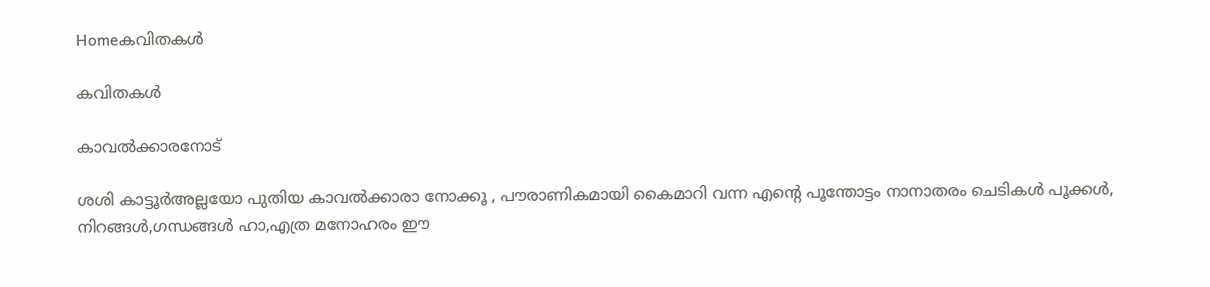Homeകവിതകൾ

കവിതകൾ

കാവൽക്കാരനോട്

ശശി കാട്ടൂർഅല്ലയോ പുതിയ കാവൽക്കാരാ നോക്കൂ , പൗരാണികമായി കൈമാറി വന്ന എന്റെ പൂന്തോട്ടം നാനാതരം ചെടികൾ പൂക്കൾ, നിറങ്ങൾ,ഗന്ധങ്ങൾ ഹാ,എത്ര മനോഹരം ഈ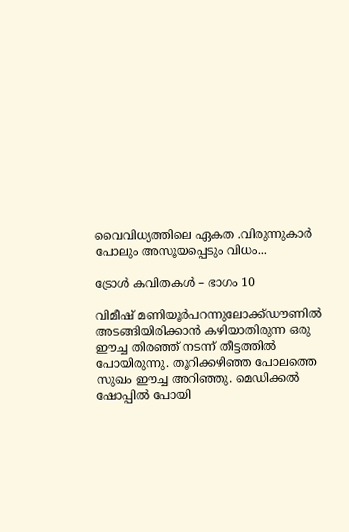വൈവിധ്യത്തിലെ ഏകത .വിരുന്നുകാർ പോലും അസൂയപ്പെടും വിധം...

ട്രോൾ കവിതകൾ – ഭാഗം 10

വിമീഷ് മണിയൂർപറന്നുലോക്ക്ഡൗണിൽ അടങ്ങിയിരിക്കാൻ കഴിയാതിരുന്ന ഒരു ഈച്ച തിരഞ്ഞ് നടന്ന് തീട്ടത്തിൽ പോയിരുന്നു. തൂറിക്കഴിഞ്ഞ പോലത്തെ സുഖം ഈച്ച അറിഞ്ഞു. മെഡിക്കൽ ഷോപ്പിൽ പോയി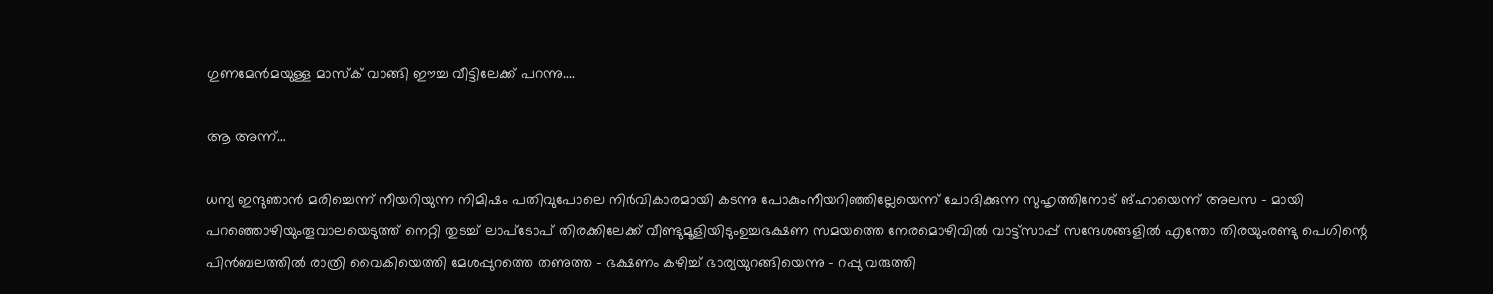ഗുണമേൻമയുള്ള മാസ്ക് വാങ്ങി ഈച്ച വീട്ടിലേക്ക് പറന്നു....

ആ അന്ന്…

ധന്യ ഇന്ദുഞാൻ മരിച്ചെന്ന് നീയറിയുന്ന നിമിഷം പതിവുപോലെ നിർവികാരമായി കടന്നു പോകുംനീയറിഞ്ഞില്ലേയെന്ന് ചോദിക്കുന്ന സുഹൃത്തിനോട് ങ്ഹായെന്ന് അലസ - മായി പറഞ്ഞൊഴിയുംതൂവാലയെടുത്ത് നെറ്റി തുടച്ച് ലാപ്ടോപ് തിരക്കിലേക്ക് വീണ്ടുമൂളിയിടുംഉച്ചഭക്ഷണ സമയത്തെ നേരമൊഴിവിൽ വാട്ട്സാപ്പ് സന്ദേശങ്ങളിൽ എന്തോ തിരയുംരണ്ടു പെഗിന്റെ പിൻബലത്തിൽ രാത്രി വൈകിയെത്തി മേശപ്പുറത്തെ തണുത്ത - ഭക്ഷണം കഴിച്ച് ഭാര്യയുറങ്ങിയെന്നു - റപ്പു വരുത്തി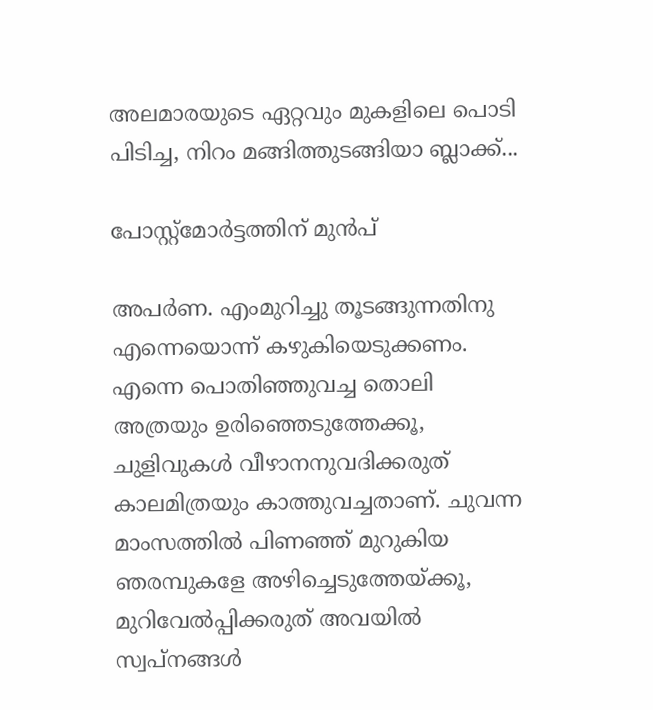അലമാരയുടെ ഏറ്റവും മുകളിലെ പൊടി പിടിച്ച, നിറം മങ്ങിത്തുടങ്ങിയാ ബ്ലാക്ക്...

പോസ്റ്റ്‌മോര്‍ട്ടത്തിന് മുന്‍പ്

അപര്‍ണ. എംമുറിച്ചു തൂടങ്ങുന്നതിനു എന്നെയൊന്ന് കഴുകിയെടുക്കണം. എന്നെ പൊതിഞ്ഞുവച്ച തൊലി അത്രയും ഉരിഞ്ഞെടുത്തേക്കൂ, ചുളിവുകള്‍ വീഴാനനുവദിക്കരുത് കാലമിത്രയും കാത്തുവച്ചതാണ്. ചുവന്ന മാംസത്തില്‍ പിണഞ്ഞ് മുറുകിയ ഞരമ്പുകളേ അഴിച്ചെടുത്തേയ്ക്കൂ, മുറിവേല്‍പ്പിക്കരുത് അവയില്‍ സ്വപ്നങ്ങള്‍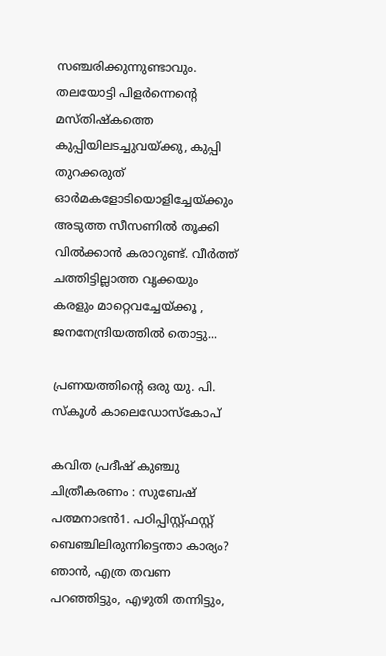സഞ്ചരിക്കുന്നുണ്ടാവും. തലയോട്ടി പിളര്‍ന്നെന്റെ മസ്തിഷ്‌കത്തെ കുപ്പിയിലടച്ചുവയ്ക്കു, കുപ്പി തുറക്കരുത് ഓര്‍മകളോടിയൊളിച്ചേയ്ക്കും അടുത്ത സീസണില്‍ തൂക്കി വില്‍ക്കാന്‍ കരാറുണ്ട്. വീര്‍ത്ത് ചത്തിട്ടില്ലാത്ത വൃക്കയും കരളും മാറ്റെവച്ചേയ്ക്കൂ , ജനനേന്ദ്രിയത്തില്‍ തൊട്ടു...

പ്രണയത്തിന്റെ ഒരു യു. പി. സ്കൂൾ കാലെഡോസ്‌കോപ്

കവിത പ്രദീഷ് കുഞ്ചു ചിത്രീകരണം : സുബേഷ് പത്മനാഭൻ1. പഠിപ്പിസ്റ്റ്ഫസ്റ്റ്  ബെഞ്ചിലിരുന്നിട്ടെന്താ കാര്യം? ഞാൻ, എത്ര തവണ പറഞ്ഞിട്ടും, എഴുതി തന്നിട്ടും,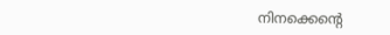നിനക്കെന്റെ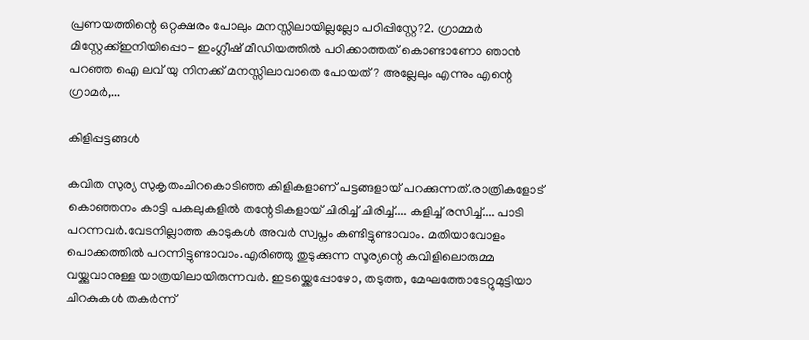പ്രണയത്തിന്റെ ഒറ്റക്ഷരം പോലും മനസ്സിലായില്ലല്ലോ പഠിപ്പിസ്റ്റേ?2. ഗ്രാമ്മർ മിസ്റ്റേക്ക്ഇനിയിപ്പൊ- ഇംഗ്ലീഷ് മീഡിയത്തിൽ പഠിക്കാത്തത് കൊണ്ടാണോ ഞാൻ പറഞ്ഞ ഐ ലവ് യു നിനക്ക് മനസ്സിലാവാതെ പോയത്? അല്ലേലും എന്നും എന്റെ ഗ്രാമർ,...

കിളിപ്പട്ടങ്ങൾ

കവിത സുര്യ സുകൃതംചിറകൊടിഞ്ഞ കിളികളാണ് പട്ടങ്ങളായ് പറക്കുന്നത്.രാത്രികളോട് കൊഞ്ഞനം കാട്ടി പകലുകളിൽ തന്റേടികളായ് ചിരിച്ച് ചിരിച്ച്.... കളിച്ച് രസിച്ച്.... പാടി പറന്നവർ.വേടനില്ലാത്ത കാടുകൾ അവർ സ്വപ്നം കണ്ടിട്ടുണ്ടാവാം. മതിയാവോളം പൊക്കത്തിൽ പറന്നിട്ടുണ്ടാവാം.എരിഞ്ഞു തുടുക്കുന്ന സൂര്യന്റെ കവിളിലൊരുമ്മ വയ്ക്കുവാനുള്ള യാത്രയിലായിരുന്നവർ. ഇടയ്ക്കെപ്പോഴോ, തടുത്ത, മേഘത്തോടേറ്റുമുട്ടിയാ ചിറകുകൾ തകർന്ന്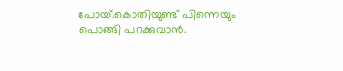പോയ്.കൊതിയുണ്ട് പിന്നെയും പൊങ്ങി പറക്കുവാൻ.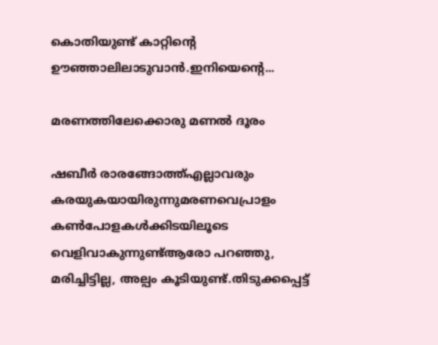കൊതിയുണ്ട് കാറ്റിന്റെ ഊഞ്ഞാലിലാടുവാൻ.ഇനിയെന്റെ...

മരണത്തിലേക്കൊരു മണൽ ദൂരം

ഷബീർ രാരങ്ങോത്ത്എല്ലാവരും കരയുകയായിരുന്നുമരണവെപ്രാളം കൺപോളകൾക്കിടയിലൂടെ വെളിവാകുന്നുണ്ട്ആരോ പറഞ്ഞു, മരിച്ചിട്ടില്ല, അല്പം കൂടിയുണ്ട്.തിടുക്കപ്പെട്ട്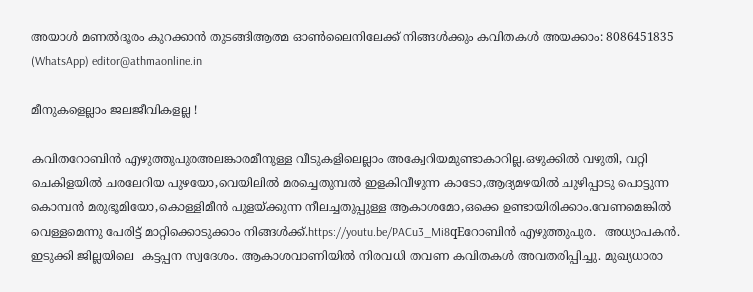അയാൾ മണൽദൂരം കുറക്കാൻ തുടങ്ങിആത്മ ഓൺലൈനിലേക്ക് നിങ്ങൾക്കും കവിതകൾ അയക്കാം: 8086451835 (WhatsApp) editor@athmaonline.in

മീനുകളെല്ലാം ജലജീവികളല്ല !

കവിതറോബിൻ എഴുത്തുപുരഅലങ്കാരമീനുള്ള വീടുകളിലെല്ലാം അക്വേറിയമുണ്ടാകാറില്ല.ഒഴുക്കിൽ വഴുതി, വറ്റി ചെകിളയിൽ ചരലേറിയ പുഴയോ,വെയിലിൽ മരച്ചെതുമ്പൽ ഇളകിവീഴുന്ന കാടോ,ആദ്യമഴയിൽ ചുഴിപ്പാടു പൊട്ടുന്ന കൊമ്പൻ മരുഭൂമിയോ,കൊള്ളിമീൻ പുളയ്ക്കുന്ന നീലച്ചതുപ്പുള്ള ആകാശമോ,ഒക്കെ ഉണ്ടായിരിക്കാം.വേണമെങ്കിൽ വെള്ളമെന്നു പേരിട്ട് മാറ്റിക്കൊടുക്കാം നിങ്ങൾക്ക്.https://youtu.be/PACu3_Mi8qEറോബിൻ എഴുത്തുപുര.  അധ്യാപകൻ. ഇടുക്കി ജില്ലയിലെ  കട്ടപ്പന സ്വദേശം. ആകാശവാണിയിൽ നിരവധി തവണ കവിതകൾ അവതരിപ്പിച്ചു. മുഖ്യധാരാ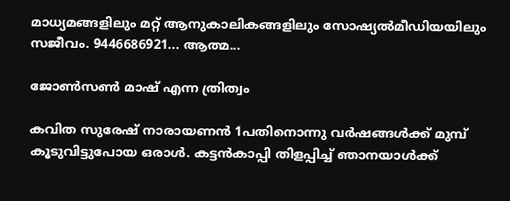മാധ്യമങ്ങളിലും മറ്റ് ആനുകാലികങ്ങളിലും സോഷ്യൽമീഡിയയിലും സജീവം. 9446686921... ആത്മ...

ജോൺസൺ മാഷ് എന്ന ത്രിത്വം

കവിത സുരേഷ് നാരായണൻ 1പതിനൊന്നു വർഷങ്ങൾക്ക് മുമ്പ് കൂടുവിട്ടുപോയ ഒരാൾ. കട്ടൻകാപ്പി തിളപ്പിച്ച് ഞാനയാൾക്ക്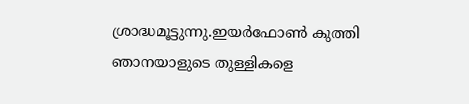ശ്രാദ്ധമൂട്ടുന്നു.ഇയർഫോൺ കുത്തി ഞാനയാളുടെ തുള്ളികളെ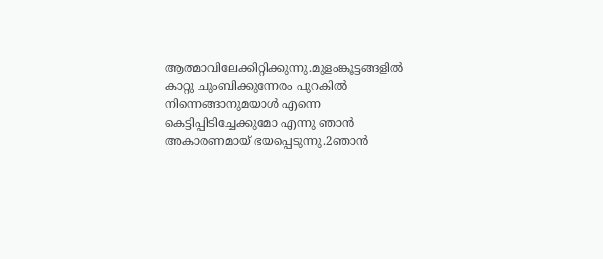ആത്മാവിലേക്കിറ്റിക്കുന്നു.മുളംങ്കൂട്ടങ്ങളിൽ കാറ്റു ചുംബിക്കുന്നേരം പുറകിൽ നിന്നെങ്ങാനുമയാൾ എന്നെ കെട്ടിപ്പിടിച്ചേക്കുമോ എന്നു ഞാൻ അകാരണമായ് ഭയപ്പെടുന്നു.2ഞാൻ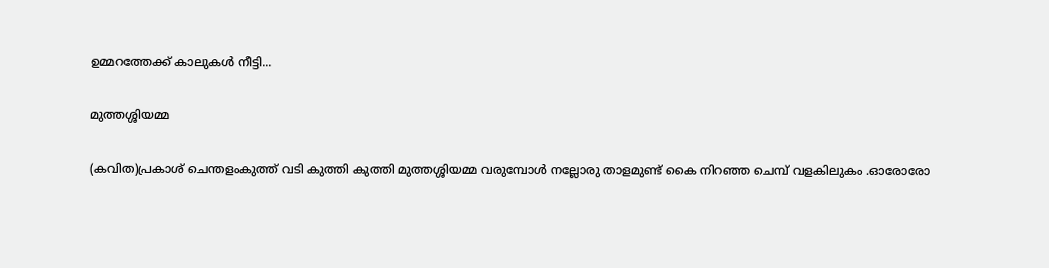ഉമ്മറത്തേക്ക് കാലുകൾ നീട്ടി...

മുത്തശ്ശിയമ്മ

(കവിത)പ്രകാശ് ചെന്തളംകുത്ത് വടി കുത്തി കുത്തി മുത്തശ്ശിയമ്മ വരുമ്പോൾ നല്ലോരു താളമുണ്ട് കൈ നിറഞ്ഞ ചെമ്പ് വളകിലുകം .ഓരോരോ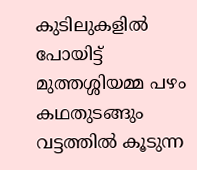കുടിലുകളിൽ പോയിട്ട് മുത്തശ്ശിയമ്മ പഴം കഥതുടങ്ങും വട്ടത്തിൽ കൂടുന്ന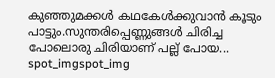കുഞ്ഞുമക്കൾ കഥകേൾക്കുവാൻ കൂടും പാട്ടും.സുന്തരിപ്പെണ്ണുങ്ങൾ ചിരിച്ച പോലൊരു ചിരിയാണ് പല്ല് പോയ...
spot_imgspot_img